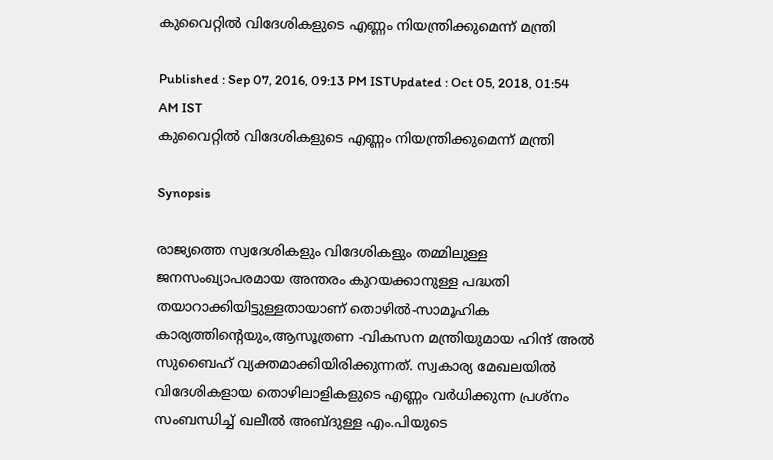കുവൈറ്റില്‍ വിദേശികളുടെ എണ്ണം നിയന്ത്രിക്കുമെന്ന് മന്ത്രി

Published : Sep 07, 2016, 09:13 PM ISTUpdated : Oct 05, 2018, 01:54 AM IST
കുവൈറ്റില്‍ വിദേശികളുടെ എണ്ണം നിയന്ത്രിക്കുമെന്ന് മന്ത്രി

Synopsis

രാജ്യത്തെ സ്വദേശികളും വിദേശികളും തമ്മിലുള്ള ജനസംഖ്യാപരമായ അന്തരം കുറയക്കാനുള്ള പദ്ധതി തയാറാക്കിയിട്ടുള്ളതായാണ് തൊഴില്‍-സാമൂഹിക കാര്യത്തിന്റെയും,ആസൂത്രണ -വികസന മന്ത്രിയുമായ ഹിന്ദ് അല്‍ സുബൈഹ് വ്യക്തമാക്കിയിരിക്കുന്നത്. സ്വകാര്യ മേഖലയില്‍ വിദേശികളായ തൊഴിലാളികളുടെ എണ്ണം വര്‍ധിക്കുന്ന പ്രശ്‌നം സംബന്ധിച്ച് ഖലീല്‍ അബ്ദുള്ള എം.പിയുടെ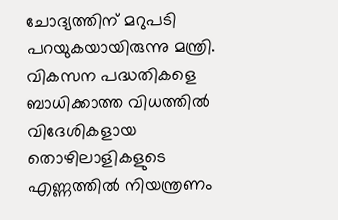ചോദ്യത്തിന് മറുപടി പറയുകയായിരുന്നു മന്ത്രി. വികസന പദ്ധതികളെ ബാധിക്കാത്ത വിധത്തില്‍ വിദേശികളായ തൊഴിലാളികളുടെ എണ്ണത്തില്‍ നിയന്ത്രണം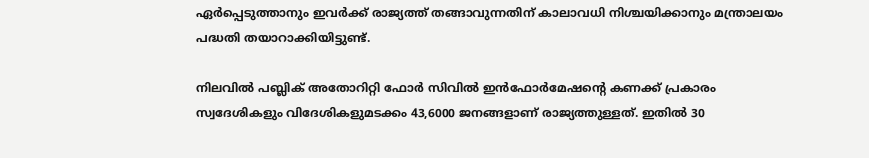ഏര്‍പ്പെടുത്താനും ഇവര്‍ക്ക് രാജ്യത്ത് തങ്ങാവുന്നതിന് കാലാവധി നിശ്ചയിക്കാനും മന്ത്രാലയം പദ്ധതി തയാറാക്കിയിട്ടുണ്ട്.

നിലവില്‍ പബ്ലിക് അതോറിറ്റി ഫോര്‍ സിവില്‍ ഇന്‍ഫോര്‍മേഷന്റെ കണക്ക് പ്രകാരം സ്വദേശികളും വിദേശികളുമടക്കം 43,6000 ജനങ്ങളാണ് രാജ്യത്തുള്ളത്. ഇതില്‍ 30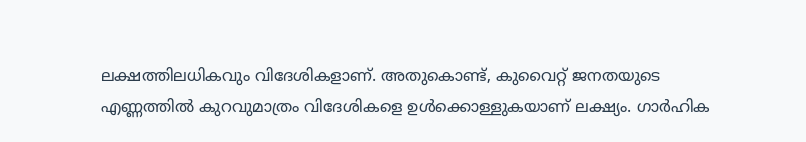ലക്ഷത്തിലധികവും വിദേശികളാണ്. അതുകൊണ്ട്, കുവൈറ്റ് ജനതയുടെ എണ്ണത്തില്‍ കുറവുമാത്രം വിദേശികളെ ഉള്‍ക്കൊള്ളുകയാണ് ലക്ഷ്യം. ഗാര്‍ഹിക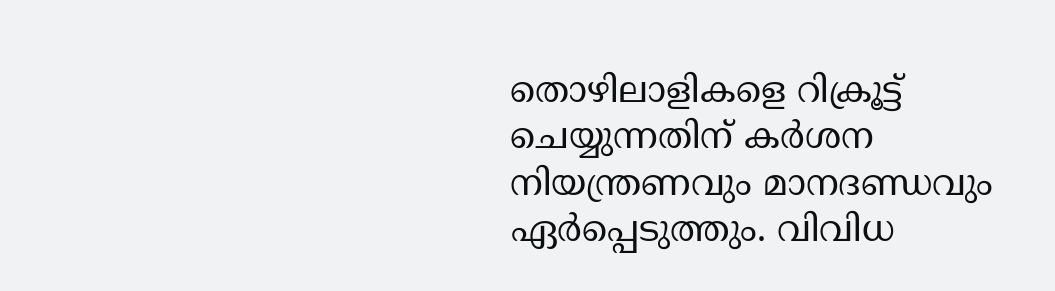തൊഴിലാളികളെ റിക്രൂട്ട് ചെയ്യുന്നതിന് കര്‍ശന നിയന്ത്രണവും മാനദണ്ഡവും ഏര്‍പ്പെടുത്തും. വിവിധ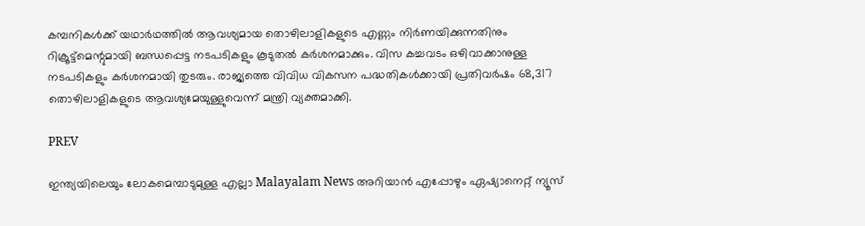കമ്പനികള്‍ക്ക് യഥാര്‍ഥത്തില്‍ ആവശ്യമായ തൊഴിലാളികളുടെ എണ്ണം നിര്‍ണയിക്കുന്നതിനും റിക്രൂട്ട്‌മെന്റുമായി ബന്ധപ്പെട്ട നടപടികളും കൂടുതല്‍ കര്‍ശനമാക്കും. വിസ കച്ചവടം ഒഴിവാക്കാനുള്ള നടപടികളും കര്‍ശനമായി തുടരും. രാജ്യത്തെ വിവിധ വികസന പദ്ധതികള്‍ക്കായി പ്രതിവര്‍ഷം 68,317 തൊഴിലാളികളുടെ ആവശ്യമേയുള്ളുവെന്ന് മന്ത്രി വ്യക്തമാക്കി.

PREV

ഇന്ത്യയിലെയും ലോകമെമ്പാടുമുള്ള എല്ലാ Malayalam News അറിയാൻ എപ്പോഴും ഏഷ്യാനെറ്റ് ന്യൂസ്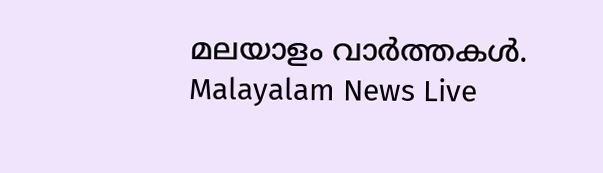മലയാളം വാർത്തകൾ. Malayalam News Live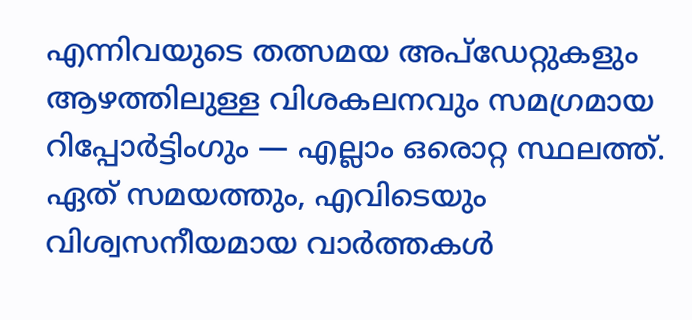എന്നിവയുടെ തത്സമയ അപ്‌ഡേറ്റുകളും ആഴത്തിലുള്ള വിശകലനവും സമഗ്രമായ റിപ്പോർട്ടിംഗും — എല്ലാം ഒരൊറ്റ സ്ഥലത്ത്. ഏത് സമയത്തും, എവിടെയും വിശ്വസനീയമായ വാർത്തകൾ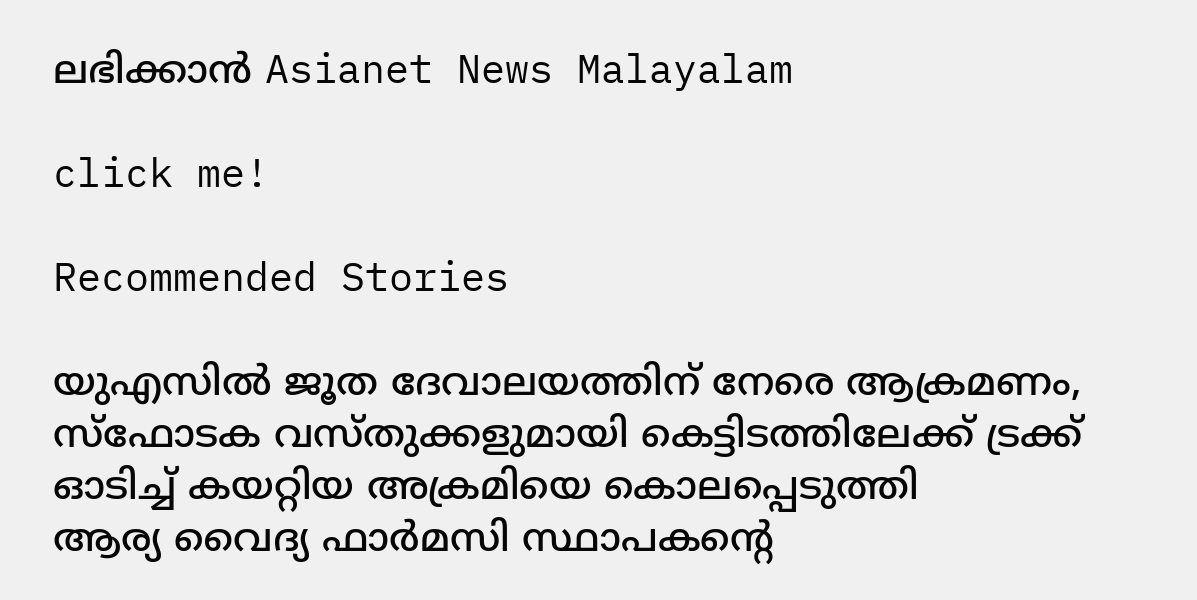ലഭിക്കാൻ Asianet News Malayalam

click me!

Recommended Stories

യുഎസിൽ ജൂത ദേവാലയത്തിന് നേരെ ആക്രമണം, സ്ഫോടക വസ്തുക്കളുമായി കെട്ടിടത്തിലേക്ക് ട്രക്ക് ഓടിച്ച് കയറ്റിയ അക്രമിയെ കൊലപ്പെടുത്തി
ആര്യ വൈദ്യ ഫാർമസി സ്ഥാപകന്‍റെ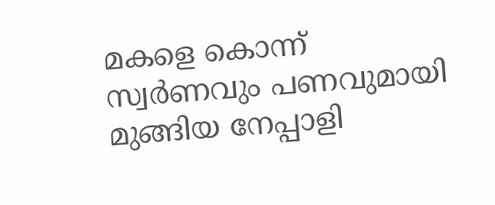മകളെ കൊന്ന് സ്വ‍ർണവും പണവുമായി മുങ്ങിയ നേപ്പാളി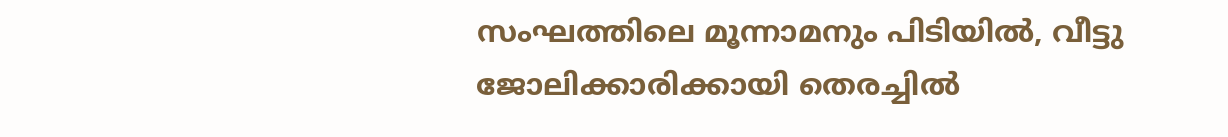സംഘത്തിലെ മൂന്നാമനും പിടിയിൽ, വീട്ടു ജോലിക്കാരിക്കായി തെരച്ചിൽ